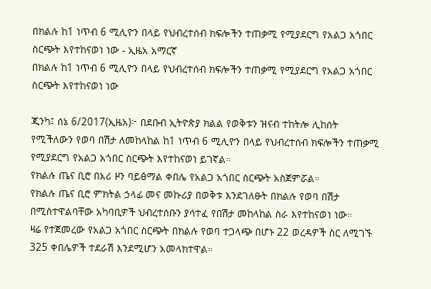በክልሉ ከ1 ነጥብ 6 ሚሊዮን በላይ የህብረተሰብ ክፍሎችን ተጠቃሚ የሚያደርግ የአልጋ አጎበር ስርጭት እየተከናወነ ነው - ኢዜአ አማርኛ
በክልሉ ከ1 ነጥብ 6 ሚሊዮን በላይ የህብረተሰብ ክፍሎችን ተጠቃሚ የሚያደርግ የአልጋ አጎበር ስርጭት እየተከናወነ ነው

ጂንካ፤ ሰኔ 6/2017(ኢዜአ)፦ በደቡብ ኢትዮጵያ ክልል የወቅቱን ዝናብ ተከትሎ ሊከሰት የሚችለውን የወባ በሽታ ለመከላከል ከ1 ነጥብ 6 ሚሊዮን በላይ የህብረተሰብ ክፍሎችን ተጠቃሚ የሚያደርግ የአልጋ አጎበር ስርጭት እየተከናወነ ይገኛል።
የክልሉ ጤና ቢሮ በአሪ ዞን ባይፅማል ቀበሌ የአልጋ አጎበር ስርጭት አስጀምሯል።
የክልሉ ጤና ቢሮ ምክትል ኃላፊ መና መኩሪያ በወቅቱ እንደገለፁት በክልሉ የወባ በሽታ በሚስተዋልባቸው አካባቢዎች ህብረተሰቡን ያሳተፈ የበሽታ መከላከል ስራ እየተከናወነ ነው።
ዛሬ የተጀመረው የአልጋ አጎበር ስርጭት በክልሉ የወባ ተጋላጭ በሆኑ 22 ወረዳዎች ስር ለሚገኙ 325 ቀበሌዎች ተደራሽ እንደሚሆን አመላክተዋል።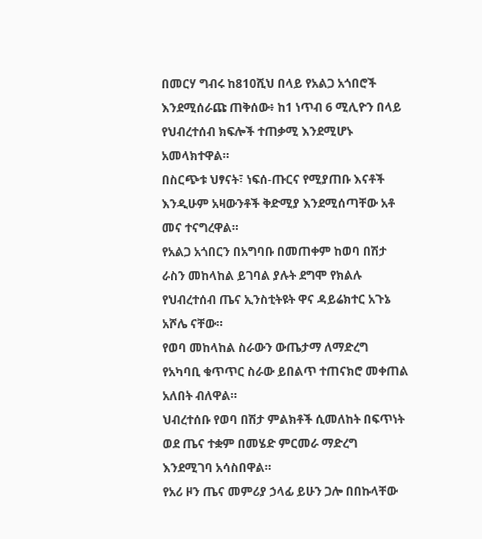በመርሃ ግብሩ ከ810ሺህ በላይ የአልጋ አጎበሮች እንደሚሰራጩ ጠቅሰው፥ ከ1 ነጥብ 6 ሚሊዮን በላይ የህብረተሰብ ክፍሎች ተጠቃሚ እንደሚሆኑ አመላክተዋል።
በስርጭቱ ህፃናት፣ ነፍሰ-ጡርና የሚያጠቡ እናቶች እንዲሁም አዛውንቶች ቅድሚያ እንደሚሰጣቸው አቶ መና ተናግረዋል።
የአልጋ አጎበርን በአግባቡ በመጠቀም ከወባ በሽታ ራስን መከላከል ይገባል ያሉት ደግሞ የክልሉ የህብረተሰብ ጤና ኢንስቲትዩት ዋና ዳይሬክተር አጉኔ አሾሌ ናቸው።
የወባ መከላከል ስራውን ውጤታማ ለማድረግ የአካባቢ ቁጥጥር ስራው ይበልጥ ተጠናክሮ መቀጠል አለበት ብለዋል።
ህብረተሰቡ የወባ በሽታ ምልክቶች ሲመለከት በፍጥነት ወደ ጤና ተቋም በመሄድ ምርመራ ማድረግ እንደሚገባ አሳስበዋል።
የአሪ ዞን ጤና መምሪያ ኃላፊ ይሁን ጋሎ በበኩላቸው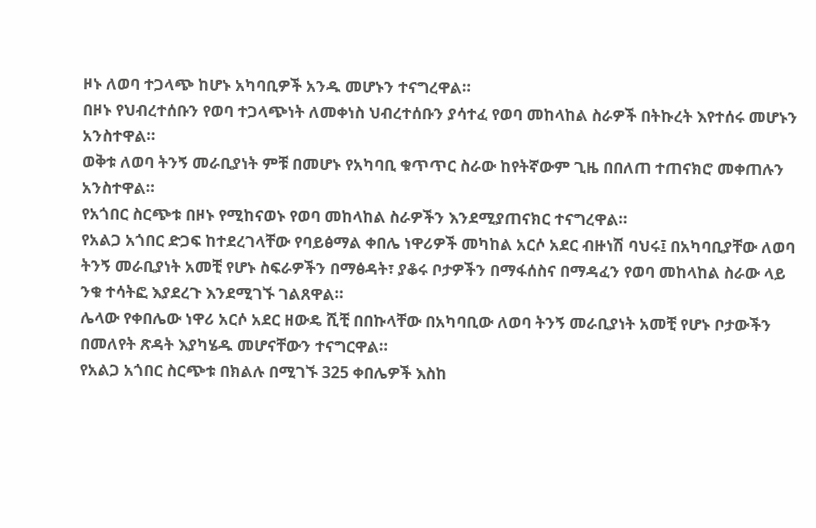ዞኑ ለወባ ተጋላጭ ከሆኑ አካባቢዎች አንዱ መሆኑን ተናግረዋል።
በዞኑ የህብረተሰቡን የወባ ተጋላጭነት ለመቀነስ ህብረተሰቡን ያሳተፈ የወባ መከላከል ስራዎች በትኩረት እየተሰሩ መሆኑን አንስተዋል።
ወቅቱ ለወባ ትንኝ መራቢያነት ምቹ በመሆኑ የአካባቢ ቁጥጥር ስራው ከየትኛውም ጊዜ በበለጠ ተጠናክሮ መቀጠሉን አንስተዋል።
የአጎበር ስርጭቱ በዞኑ የሚከናወኑ የወባ መከላከል ስራዎችን እንደሚያጠናክር ተናግረዋል።
የአልጋ አጎበር ድጋፍ ከተደረገላቸው የባይፅማል ቀበሌ ነዋሪዎች መካከል አርሶ አደር ብዙነሽ ባህሩ፤ በአካባቢያቸው ለወባ ትንኝ መራቢያነት አመቺ የሆኑ ስፍራዎችን በማፅዳት፣ ያቆሩ ቦታዎችን በማፋሰስና በማዳፈን የወባ መከላከል ስራው ላይ ንቁ ተሳትፎ እያደረጉ እንደሚገኙ ገልጸዋል።
ሌላው የቀበሌው ነዋሪ አርሶ አደር ዘውዴ ሺቺ በበኩላቸው በአካባቢው ለወባ ትንኝ መራቢያነት አመቺ የሆኑ ቦታውችን በመለየት ጽዳት እያካሄዱ መሆናቸውን ተናግርዋል።
የአልጋ አጎበር ስርጭቱ በክልሉ በሚገኙ 325 ቀበሌዎች እስከ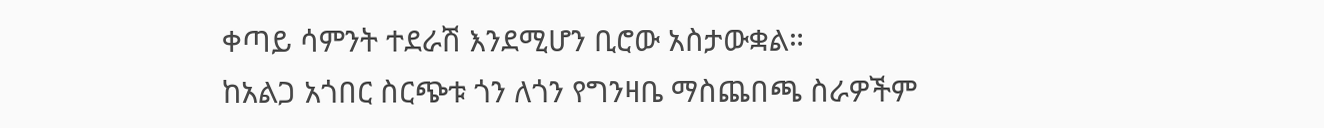ቀጣይ ሳምንት ተደራሽ እንደሚሆን ቢሮው አስታውቋል።
ከአልጋ አጎበር ስርጭቱ ጎን ለጎን የግንዛቤ ማስጨበጫ ስራዎችም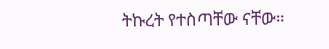ትኩረት የተስጣቸው ናቸው።